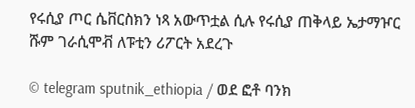የሩሲያ ጦር ሴቨርስክን ነጻ አውጥቷል ሲሉ የሩሲያ ጠቅላይ ኤታማዦር ሹም ገራሲሞቭ ለፑቲን ሪፖርት አደረጉ

© telegram sputnik_ethiopia / ወደ ፎቶ ባንክ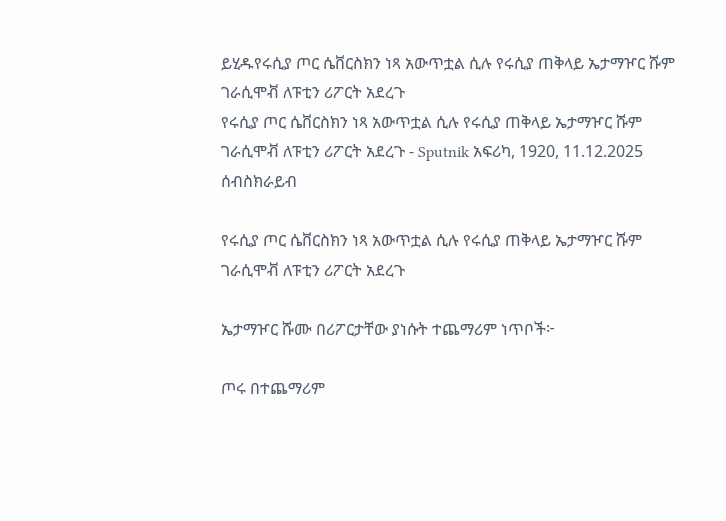ይሂዱየሩሲያ ጦር ሴቨርስክን ነጻ አውጥቷል ሲሉ የሩሲያ ጠቅላይ ኤታማዦር ሹም ገራሲሞቭ ለፑቲን ሪፖርት አደረጉ
የሩሲያ ጦር ሴቨርስክን ነጻ አውጥቷል ሲሉ የሩሲያ ጠቅላይ ኤታማዦር ሹም ገራሲሞቭ ለፑቲን ሪፖርት አደረጉ - Sputnik አፍሪካ, 1920, 11.12.2025
ሰብስክራይብ

የሩሲያ ጦር ሴቨርስክን ነጻ አውጥቷል ሲሉ የሩሲያ ጠቅላይ ኤታማዦር ሹም ገራሲሞቭ ለፑቲን ሪፖርት አደረጉ

ኤታማዦር ሹሙ በሪፖርታቸው ያነሱት ተጨማሪም ነጥቦች፦

ጦሩ በተጨማሪም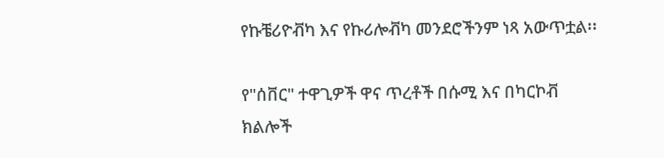የኩቼሪዮቭካ እና የኩሪሎቭካ መንደሮችንም ነጻ አውጥቷል፡፡

የ"ሰቨር" ተዋጊዎች ዋና ጥረቶች በሱሚ እና በካርኮቭ ክልሎች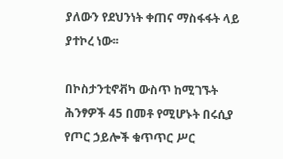ያለውን የደህንነት ቀጠና ማስፋፋት ላይ ያተኮረ ነው፡፡

በኮስታንቲኖቭካ ውስጥ ከሚገኙት ሕንፃዎች 45 በመቶ የሚሆኑት በሩሲያ የጦር ኃይሎች ቁጥጥር ሥር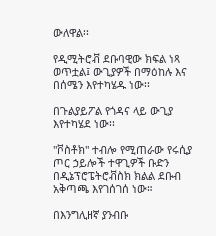ውለዋል፡፡

የዲሚትሮቭ ደቡባዊው ክፍል ነጻ ወጥቷል፤ ውጊያዎች በማዕከሉ እና በሰሜን እየተካሄዱ ነው፡፡

በጉልያይፖል የጎዳና ላይ ውጊያ እየተካሄደ ነው፡፡

"ቮስቶክ" ተብሎ የሚጠራው የሩሲያ ጦር ኃይሎች ተዋጊዎች ቡድን በዲኔፕሮፔትሮቭስክ ክልል ደቡብ አቅጣጫ እየገሰገሰ ነው።

በእንግሊዘኛ ያንብቡ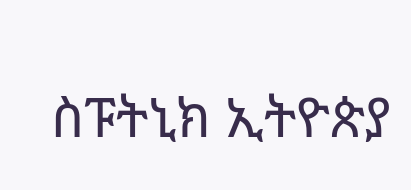ስፑትኒክ ኢትዮጵያ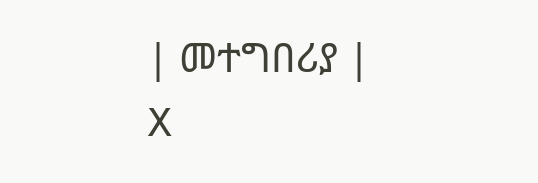| መተግበሪያ | X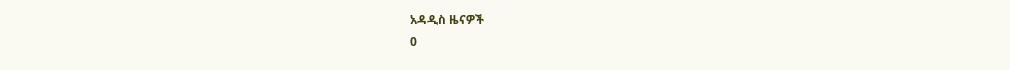አዳዲስ ዜናዎች
0